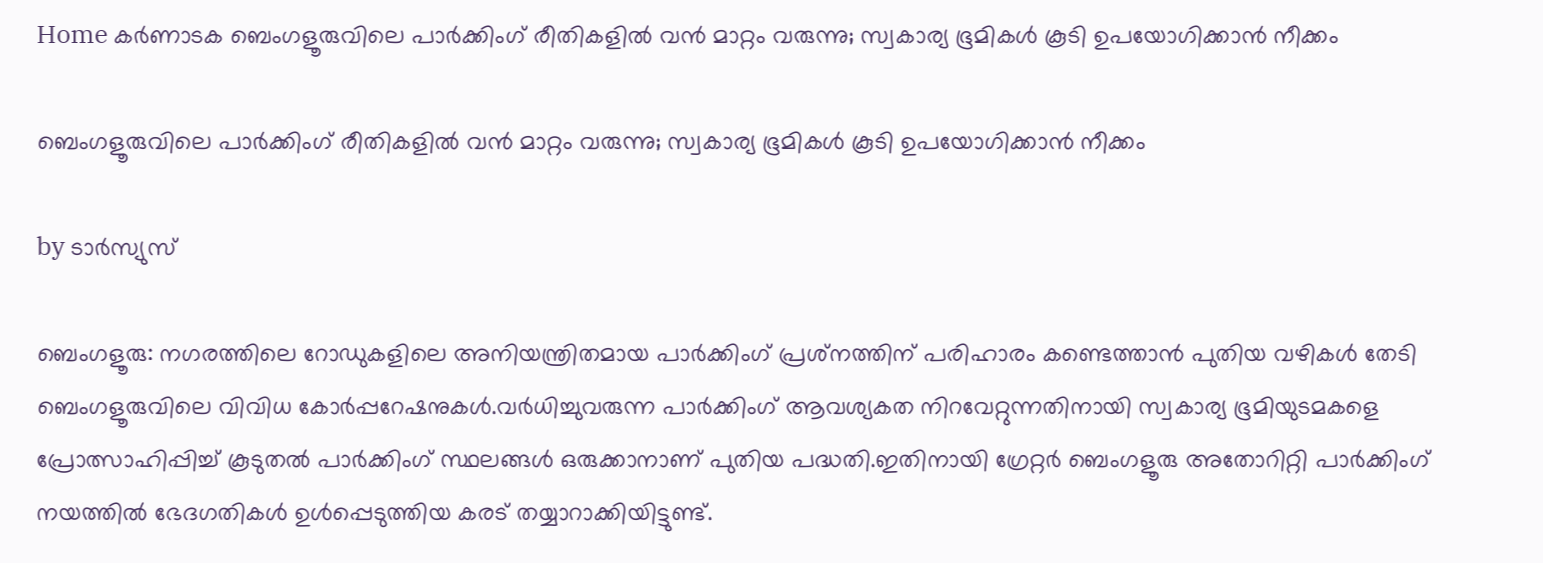Home കർണാടക ബെംഗളൂരുവിലെ പാര്‍ക്കിംഗ് രീതികളില്‍ വൻ മാറ്റം വരുന്നു; സ്വകാര്യ ഭൂമികള്‍ കൂടി ഉപയോഗിക്കാൻ നീക്കം

ബെംഗളൂരുവിലെ പാര്‍ക്കിംഗ് രീതികളില്‍ വൻ മാറ്റം വരുന്നു; സ്വകാര്യ ഭൂമികള്‍ കൂടി ഉപയോഗിക്കാൻ നീക്കം

by ടാർസ്യുസ്

ബെംഗളൂരു: നഗരത്തിലെ റോഡുകളിലെ അനിയന്ത്രിതമായ പാർക്കിംഗ് പ്രശ്‌നത്തിന് പരിഹാരം കണ്ടെത്താൻ പുതിയ വഴികള്‍ തേടി ബെംഗളൂരുവിലെ വിവിധ കോർപ്പറേഷനുകള്‍.വർധിച്ചുവരുന്ന പാർക്കിംഗ് ആവശ്യകത നിറവേറ്റുന്നതിനായി സ്വകാര്യ ഭൂമിയുടമകളെ പ്രോത്സാഹിപ്പിച്ച്‌ കൂടുതല്‍ പാർക്കിംഗ് സ്ഥലങ്ങള്‍ ഒരുക്കാനാണ് പുതിയ പദ്ധതി.ഇതിനായി ഗ്രേറ്റർ ബെംഗളൂരു അതോറിറ്റി പാർക്കിംഗ് നയത്തില്‍ ഭേദഗതികള്‍ ഉള്‍പ്പെടുത്തിയ കരട് തയ്യാറാക്കിയിട്ടുണ്ട്.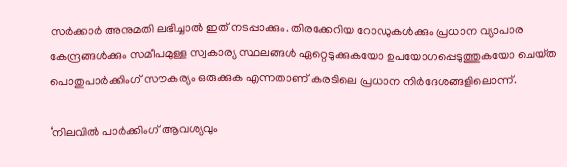സർക്കാർ അനുമതി ലഭിച്ചാല്‍ ഇത് നടപ്പാക്കും. തിരക്കേറിയ റോഡുകള്‍ക്കും പ്രധാന വ്യാപാര കേന്ദ്രങ്ങള്‍ക്കും സമീപമുള്ള സ്വകാര്യ സ്ഥലങ്ങള്‍ ഏറ്റെടുക്കുകയോ ഉപയോഗപ്പെടുത്തുകയോ ചെയ്‌ത പൊതുപാർക്കിംഗ് സൗകര്യം ഒരുക്കുക എന്നതാണ് കരടിലെ പ്രധാന നിർദേശങ്ങളിലൊന്ന്.

‘നിലവില്‍ പാർക്കിംഗ് ആവശ്യവും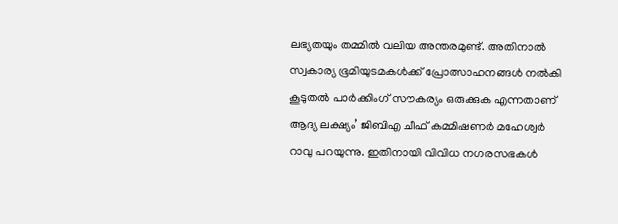ലഭ്യതയും തമ്മില്‍ വലിയ അന്തരമുണ്ട്. അതിനാല്‍ സ്വകാര്യ ഭൂമിയുടമകള്‍ക്ക് പ്രോത്സാഹനങ്ങള്‍ നല്‍കി കൂടുതല്‍ പാർക്കിംഗ് സൗകര്യം ഒരുക്കുക എന്നതാണ് ആദ്യ ലക്ഷ്യം’ ജിബിഎ ചീഫ് കമ്മിഷണർ മഹേശ്വർ റാവു പറയുന്നു. ഇതിനായി വിവിധ നഗരസഭകള്‍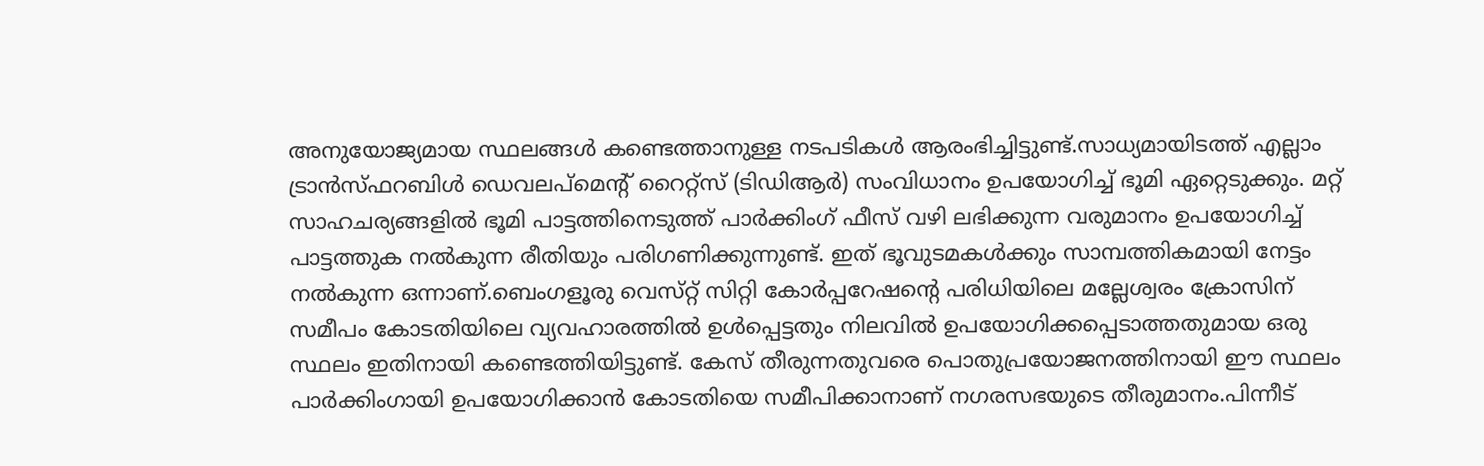അനുയോജ്യമായ സ്ഥലങ്ങള്‍ കണ്ടെത്താനുള്ള നടപടികള്‍ ആരംഭിച്ചിട്ടുണ്ട്.സാധ്യമായിടത്ത് എല്ലാം ട്രാൻസ്‌ഫറബിള്‍ ഡെവലപ്‌മെന്റ് റൈറ്റ്സ് (ടിഡിആർ) സംവിധാനം ഉപയോഗിച്ച്‌ ഭൂമി ഏറ്റെടുക്കും. മറ്റ് സാഹചര്യങ്ങളില്‍ ഭൂമി പാട്ടത്തിനെടുത്ത് പാർക്കിംഗ് ഫീസ് വഴി ലഭിക്കുന്ന വരുമാനം ഉപയോഗിച്ച്‌ പാട്ടത്തുക നല്‍കുന്ന രീതിയും പരിഗണിക്കുന്നുണ്ട്. ഇത് ഭൂവുടമകള്‍ക്കും സാമ്പത്തികമായി നേട്ടം നല്‍കുന്ന ഒന്നാണ്.ബെംഗളൂരു വെസ്‌റ്റ് സിറ്റി കോർപ്പറേഷന്റെ പരിധിയിലെ മല്ലേശ്വരം ക്രോസിന് സമീപം കോടതിയിലെ വ്യവഹാരത്തില്‍ ഉള്‍പ്പെട്ടതും നിലവില്‍ ഉപയോഗിക്കപ്പെടാത്തതുമായ ഒരു സ്ഥലം ഇതിനായി കണ്ടെത്തിയിട്ടുണ്ട്. കേസ് തീരുന്നതുവരെ പൊതുപ്രയോജനത്തിനായി ഈ സ്ഥലം പാർക്കിംഗായി ഉപയോഗിക്കാൻ കോടതിയെ സമീപിക്കാനാണ് നഗരസഭയുടെ തീരുമാനം.പിന്നീട്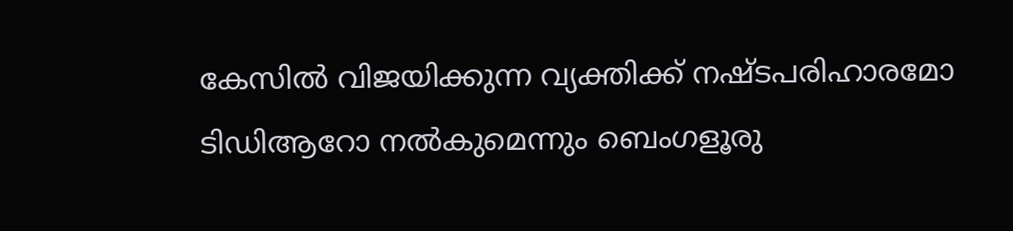കേസില്‍ വിജയിക്കുന്ന വ്യക്തിക്ക് നഷ്‌ടപരിഹാരമോ ടിഡിആറോ നല്‍കുമെന്നും ബെംഗളൂരു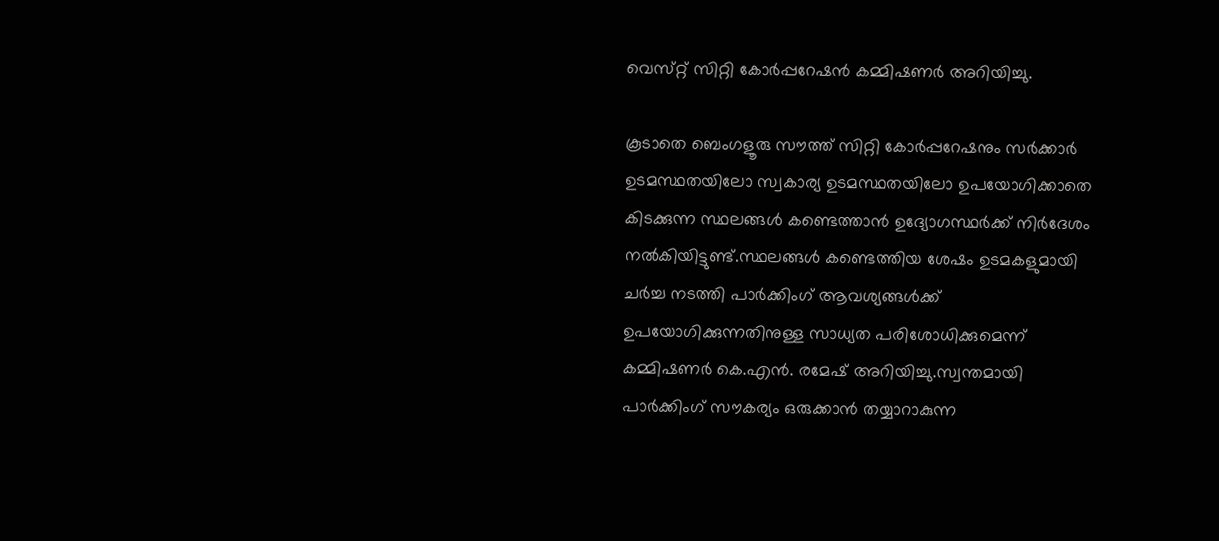വെസ്‌റ്റ് സിറ്റി കോർപ്പറേഷൻ കമ്മിഷണർ അറിയിച്ചു.

കൂടാതെ ബെംഗളൂരു സൗത്ത് സിറ്റി കോർപ്പറേഷനും സർക്കാർ ഉടമസ്ഥതയിലോ സ്വകാര്യ ഉടമസ്ഥതയിലോ ഉപയോഗിക്കാതെ കിടക്കുന്ന സ്ഥലങ്ങള്‍ കണ്ടെത്താൻ ഉദ്യോഗസ്ഥർക്ക് നിർദേശം നല്‍കിയിട്ടുണ്ട്.സ്ഥലങ്ങള്‍ കണ്ടെത്തിയ ശേഷം ഉടമകളുമായി ചർച്ച നടത്തി പാർക്കിംഗ് ആവശ്യങ്ങള്‍ക്ക് ഉപയോഗിക്കുന്നതിനുള്ള സാധ്യത പരിശോധിക്കുമെന്ന് കമ്മിഷണർ കെ.എൻ. രമേഷ് അറിയിച്ചു.സ്വന്തമായി പാർക്കിംഗ് സൗകര്യം ഒരുക്കാൻ തയ്യാറാകുന്ന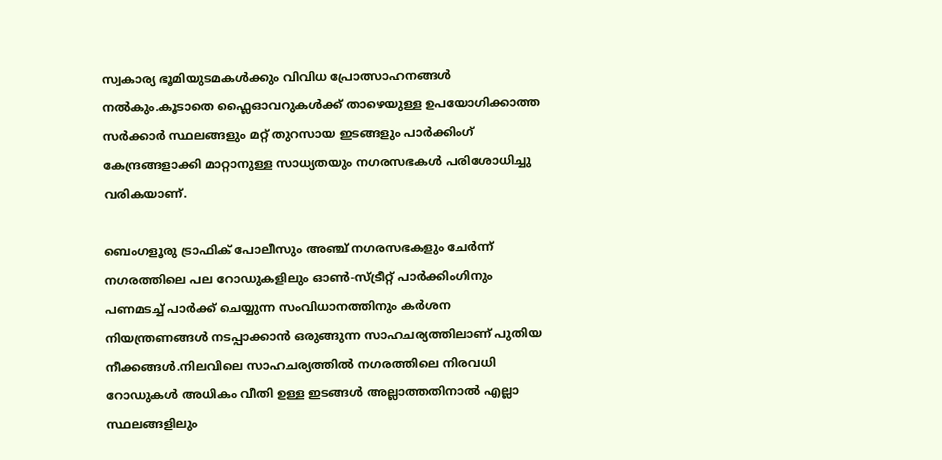സ്വകാര്യ ഭൂമിയുടമകള്‍ക്കും വിവിധ പ്രോത്സാഹനങ്ങള്‍ നല്‍കും.കൂടാതെ ഫ്ലൈഓവറുകള്‍ക്ക് താഴെയുള്ള ഉപയോഗിക്കാത്ത സർക്കാർ സ്ഥലങ്ങളും മറ്റ് തുറസായ ഇടങ്ങളും പാർക്കിംഗ് കേന്ദ്രങ്ങളാക്കി മാറ്റാനുള്ള സാധ്യതയും നഗരസഭകള്‍ പരിശോധിച്ചു വരികയാണ്.

ബെംഗളൂരു ട്രാഫിക് പോലീസും അഞ്ച് നഗരസഭകളും ചേർന്ന് നഗരത്തിലെ പല റോഡുകളിലും ഓണ്‍-സ്ട്രീറ്റ് പാർക്കിംഗിനും പണമടച്ച്‌ പാർക്ക് ചെയ്യുന്ന സംവിധാനത്തിനും കർശന നിയന്ത്രണങ്ങള്‍ നടപ്പാക്കാൻ ഒരുങ്ങുന്ന സാഹചര്യത്തിലാണ് പുതിയ നീക്കങ്ങള്‍.നിലവിലെ സാഹചര്യത്തില്‍ നഗരത്തിലെ നിരവധി റോഡുകള്‍ അധികം വീതി ഉള്ള ഇടങ്ങള്‍ അല്ലാത്തതിനാല്‍ എല്ലാ സ്ഥലങ്ങളിലും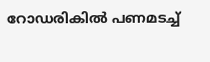റോഡരികില്‍ പണമടച്ച്‌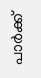പാർക്ക്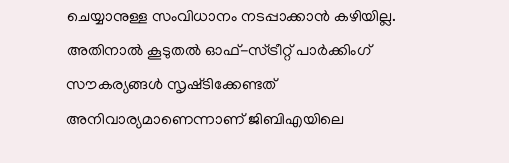ചെയ്യാനുള്ള സംവിധാനം നടപ്പാക്കാൻ കഴിയില്ല. അതിനാല്‍ കൂടുതല്‍ ഓഫ്-സ്ട്രീറ്റ് പാർക്കിംഗ് സൗകര്യങ്ങള്‍ സൃഷ്‌ടിക്കേണ്ടത് അനിവാര്യമാണെന്നാണ് ജിബിഎയിലെ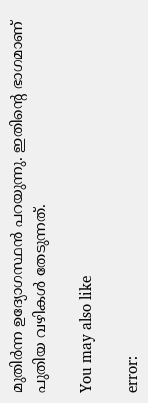മുതിർന്ന ഉദ്യോഗസ്ഥൻ പറയുന്നു. ഇതിന്റെ ഭാഗമാണ് പുതിയ വഴികള്‍ തേടുന്നത്.

You may also like

error: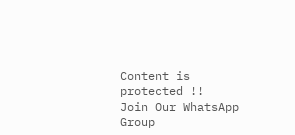Content is protected !!
Join Our WhatsApp Group